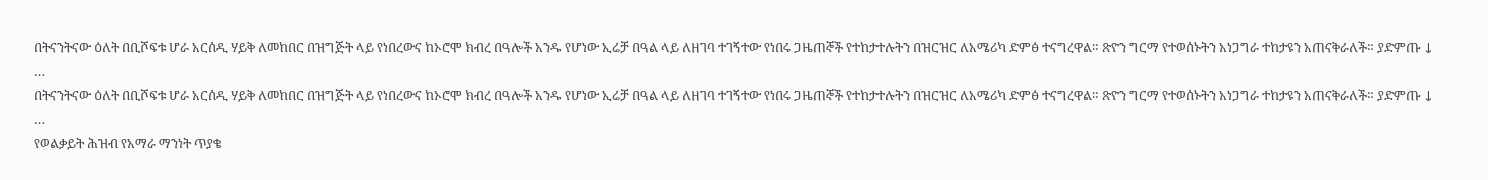በትናንትናው ዕለት በቢሾፍቱ ሆራ አርሰዲ ሃይቅ ለመከበር በዝግጅት ላይ የነበረውና ከኦሮሞ ክብረ በዓሎች አንዱ የሆነው ኢሬቻ በዓል ላይ ለዘገባ ተገኝተው የነበሩ ጋዜጠኞች የተከታተሉትን በዝርዝር ለአሜሪካ ድምፅ ተናግረዋል። ጽዮን ግርማ የተወሰኑትን አነጋግራ ተከታዩን አጠናቅራለች። ያድምጡ ↓
…
በትናንትናው ዕለት በቢሾፍቱ ሆራ አርሰዲ ሃይቅ ለመከበር በዝግጅት ላይ የነበረውና ከኦሮሞ ክብረ በዓሎች አንዱ የሆነው ኢሬቻ በዓል ላይ ለዘገባ ተገኝተው የነበሩ ጋዜጠኞች የተከታተሉትን በዝርዝር ለአሜሪካ ድምፅ ተናግረዋል። ጽዮን ግርማ የተወሰኑትን አነጋግራ ተከታዩን አጠናቅራለች። ያድምጡ ↓
…
የወልቃይት ሕዝብ የአማራ ማንነት ጥያቄ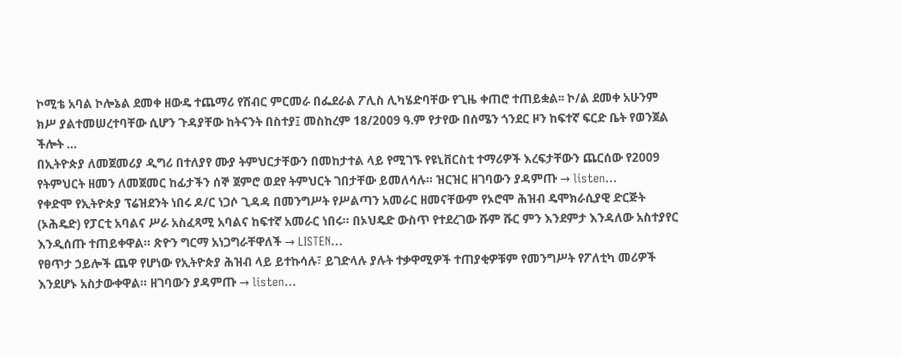ኮሚቴ አባል ኮሎኔል ደመቀ ዘውዴ ተጨማሪ የሽብር ምርመራ በፌደራል ፖሊስ ሊካሄድባቸው የጊዜ ቀጠሮ ተጠይቋል፡፡ ኮ/ል ደመቀ አሁንም ክሥ ያልተመሠረተባቸው ሲሆን ጉዳያቸው ከትናንት በስተያ፤ መስከረም 18/2009 ዓ.ም የታየው በሰሜን ጎንደር ዞን ከፍተኛ ፍርድ ቤት የወንጀል ችሎት …
በኢትዮጵያ ለመጀመሪያ ዲግሪ በተለያየ ሙያ ትምህርታቸውን በመከታተል ላይ የሚገኙ የዩኒቨርስቲ ተማሪዎች እረፍታቸውን ጨርሰው የ2009 የትምህርት ዘመን ለመጀመር ከፊታችን ሰኞ ጀምሮ ወደየ ትምህርት ገበታቸው ይመለሳሉ። ዝርዝር ዘገባውን ያዳምጡ → listen…
የቀድሞ የኢትዮጵያ ፕሬዝደንት ነበሩ ዶ/ር ነጋሶ ጊዳዳ በመንግሥት የሥልጣን አመራር ዘመናቸውም የኦሮሞ ሕዝብ ዴሞክራሲያዊ ድርጅት (ኦሕዴድ) የፓርቲ አባልና ሥራ አስፈጻሚ አባልና ከፍተኛ አመራር ነበሩ። በኦህዴድ ውስጥ የተደረገው ሹም ሹር ምን እንደምታ እንዳለው አስተያየር እንዲሰጡ ተጠይቀዋል። ጽዮን ግርማ አነጋግራቸዋለች → LISTEN…
የፀጥታ ኃይሎች ጨዋ የሆነው የኢትዮጵያ ሕዝብ ላይ ይተኩሳሉ፣ ይገድላሉ ያሉት ተቃዋሚዎች ተጠያቂዎቹም የመንግሥት የፖለቲካ መሪዎች እንደሆኑ አስታውቀዋል። ዘገባውን ያዳምጡ → listen…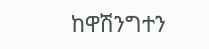ከዋሽንግተን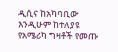ዲሲና ከአካባቢው እንዲሁም ከተለያዩ የአሜሪካ ግዛቶች የመጡ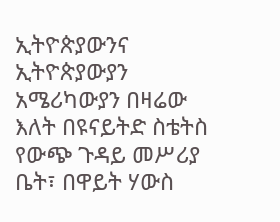ኢትዮጵያውንና ኢትዮጵያውያን አሜሪካውያን በዛሬው እለት በዩናይትድ ስቴትስ የውጭ ጉዳይ መሥሪያ ቤት፣ በዋይት ሃውስ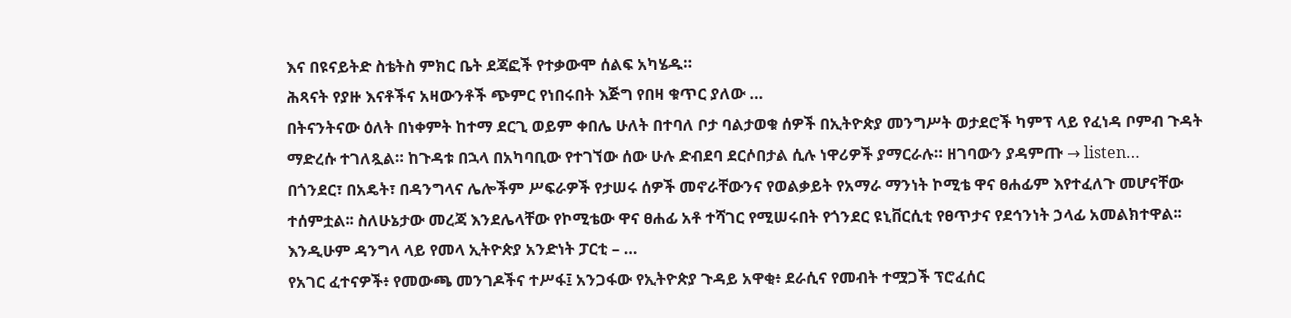እና በዩናይትድ ስቴትስ ምክር ቤት ደጃፎች የተቃውሞ ሰልፍ አካሄዱ።
ሕጻናት የያዙ እናቶችና አዛውንቶች ጭምር የነበሩበት እጅግ የበዛ ቁጥር ያለው …
በትናንትናው ዕለት በነቀምት ከተማ ደርጊ ወይም ቀበሌ ሁለት በተባለ ቦታ ባልታወቁ ሰዎች በኢትዮጵያ መንግሥት ወታደሮች ካምፕ ላይ የፈነዳ ቦምብ ጉዳት ማድረሱ ተገለጿል። ከጉዳቱ በኋላ በአካባቢው የተገኘው ሰው ሁሉ ድብደባ ደርሶበታል ሲሉ ነዋሪዎች ያማርራሉ። ዘገባውን ያዳምጡ → listen…
በጎንደር፣ በአዴት፣ በዳንግላና ሌሎችም ሥፍራዎች የታሠሩ ሰዎች መኖራቸውንና የወልቃይት የአማራ ማንነት ኮሚቴ ዋና ፀሐፊም እየተፈለጉ መሆናቸው ተሰምቷል፡፡ ስለሁኔታው መረጃ እንደሌላቸው የኮሚቴው ዋና ፀሐፊ አቶ ተሻገር የሚሠሩበት የጎንደር ዩኒቨርሲቲ የፀጥታና የደኅንነት ኃላፊ አመልክተዋል፡፡
እንዲሁም ዳንግላ ላይ የመላ ኢትዮጵያ አንድነት ፓርቲ – …
የአገር ፈተናዎች፥ የመውጫ መንገዶችና ተሥፋ፤ አንጋፋው የኢትዮጵያ ጉዳይ አዋቂ፥ ደራሲና የመብት ተሟጋች ፕሮፈሰር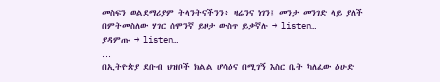መስፍን ወልደማሪያም ትላንትናችንን፥ ዛሬንና ነገን፤ መንታ መንገድ ላይ ያለች በምትመስለው ሃገር ሰሞንኛ ይዞታ ውስጥ ይቃኛሉ → listen…
ያዳምጡ → listen…
…
በኢትዮጵያ ደቡብ ህዝቦች ክልል ሆሳዕና በሚገኝ እስር ቤት ካለፈው ዕሁድ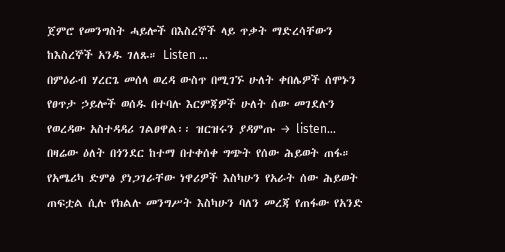ጀምሮ የመንግስት ሓይሎች በእስረኞች ላይ ጥቃት ማድረሳቸውን ከእስረኞች አንዱ ገለጹ። Listen …
በምዕራብ ሃረርጌ መሰላ ወረዳ ውስጥ በሚገኙ ሁለት ቀበሌዎች ሰሞኑን የፀጥታ ኃይሎች ወሰዱ በተባሉ እርምጃዎች ሁለት ሰው መገደሉን የወረዳው አስተዳዳሪ ገልፀዋል፡፡ ዝርዝሩን ያዳምጡ → listen…
በዛሬው ዕለት በጎንደር ከተማ በተቀሰቀ ግጭት የሰው ሕይወት ጠፋ። የአሜሪካ ድምፅ ያነጋገራቸው ነዋሪዎች እስካሁን የአራት ሰው ሕይወት ጠፍቷል ሲሉ የክልሉ መንግሥት እስካሁን ባለን መረጃ የጠፋው የአንድ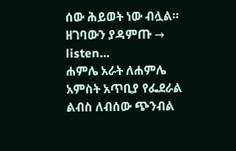ሰው ሕይወት ነው ብሏል። ዘገባውን ያዳምጡ → listen…
ሐምሌ አራት ለሐምሌ አምስት አጥቢያ የፌደራል ልብስ ለብሰው ጭንብል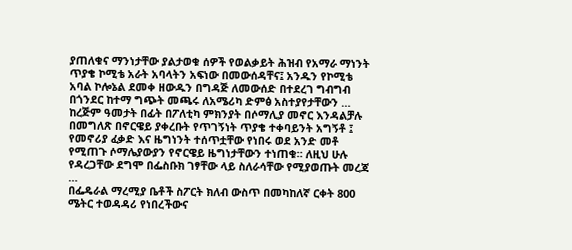ያጠለቁና ማንነታቸው ያልታወቁ ሰዎች የወልቃይት ሕዝብ የአማራ ማነንት ጥያቄ ኮሚቴ አራት አባላትን አፍነው በመውሰዳቸና፤ አንዱን የኮሚቴ አባል ኮሎኔል ደመቀ ዘውዱን በግዳጅ ለመውሰድ በተደረገ ግብግብ በጎንደር ከተማ ግጭት መጫሩ ለአሜሪካ ድምፅ አስተያየታቸውን …
ከረጅም ዓመታት በፊት በፖለቲካ ምክንያት በሶማሊያ መኖር እንዳልቻሉ በመግለጽ በኖርዌይ ያቀረቡት የጥገኝነት ጥያቄ ተቀባይንት አግኝቶ ፤ የመኖሪያ ፈቃድ እና ዜግነንት ተሰጥቷቸው የነበሩ ወደ አንድ መቶ የሚጠጉ ሶማሌያውያን የኖርዌይ ዜግነታቸውን ተነጠቁ። ለዚህ ሁሉ የዳረጋቸው ደግሞ በፌስቡክ ገፃቸው ላይ ስለራሳቸው የሚያወጡት መረጃ …
በፌዴራል ማረሚያ ቤቶች ስፖርት ክለብ ውስጥ በመካከለኛ ርቀት 800 ሜትር ተወዳዳሪ የነበረችውና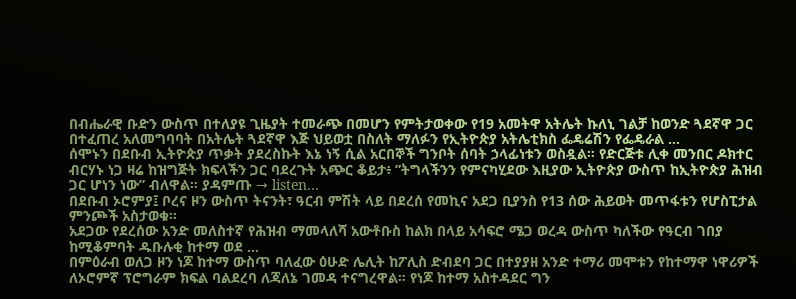በብሔራዊ ቡድን ውስጥ በተለያዩ ጊዜያት ተመራጭ በመሆን የምትታወቀው የ19 አመትዋ አትሌት ኩለኒ ገልቻ ከወንድ ጓደኛዋ ጋር በተፈጠረ አለመግባባት በአትሌት ጓደኛዋ እጅ ህይወቷ በስለት ማለፉን የኢትዮጵያ አትሌቲክስ ፌዴሬሽን የፌዴራል …
ሰሞኑን በደቡብ ኢትዮጵያ ጥቃት ያደረስኩት እኔ ነኝ ሲል አርበኞች ግንቦት ሰባት ኃላፊነቱን ወስዷል። የድርጅቱ ሊቀ መንበር ዶክተር ብርሃኑ ነጋ ዛሬ ከዝግጅት ክፍላችን ጋር ባደረጉት አጭር ቆይታ፥ ”ትግላችንን የምናካሂደው እዚያው ኢትዮጵያ ውስጥ ከኢትዮጵያ ሕዝብ ጋር ሆነን ነው” ብለዋል። ያዳምጡ → listen…
በደቡብ ኦሮምያ፤ ቦረና ዞን ውስጥ ትናንት፣ ዓርብ ምሽት ላይ በደረሰ የመኪና አደጋ ቢያንስ የ13 ሰው ሕይወት መጥፋቱን የሆስፒታል ምንጮች አስታወቁ፡፡
አደጋው የደረሰው አንድ መለስተኛ የሕዝብ ማመላለሻ አውቶቡስ ከልክ በላይ አሳፍሮ ሜጋ ወረዳ ውስጥ ካለችው የዓርብ ገበያ ከሚቆምባት ዱቡሉቂ ከተማ ወደ …
በምዕራብ ወለጋ ዞን ነጆ ከተማ ውስጥ ባለፈው ዕሁድ ሌሊት ከፖሊስ ድብደባ ጋር በተያያዘ አንድ ተማሪ መሞቱን የከተማዋ ነዋሪዎች ለኦሮምኛ ፕሮግራም ክፍል ባልደረባ ለጃለኔ ገመዳ ተናግረዋል። የነጆ ከተማ አስተዳደር ግን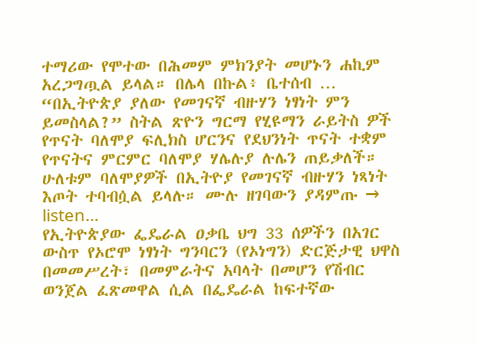ተማሪው የሞተው በሕመም ምክንያት መሆኑን ሐኪም አረጋግጧል ይላል። በሌላ በኩል፥ ቤተሰብ …
“በኢትዮጵያ ያለው የመገናኛ ብዙሃን ነፃነት ምን ይመስላል?” ስትል ጽዮን ግርማ የሂዩማን ራይትስ ዎች የጥናት ባለሞያ ፍሊክስ ሆርንና የደህንነት ጥናት ተቋም የጥናትና ምርምር ባለሞያ ሃሌሉያ ሉሌን ጠይቃለች። ሁለቱም ባለሞያዎች በኢትዮያ የመገናኛ ብዙሃን ነጻነት እጦት ተባብሷል ይላሉ። ሙሉ ዘገባውን ያዳምጡ → listen…
የኢትዮጵያው ፌዴራል ዐቃቤ ህግ 33 ሰዎችን በአገር ውስጥ የኦሮሞ ነፃነት ግንባርን (የኦነግን) ድርጅታዊ ህዋስ በመመሥረት፣ በመምራትና አባላት በመሆን የሽብር ወንጀል ፈጽመዋል ሲል በፌዴራል ከፍተኛው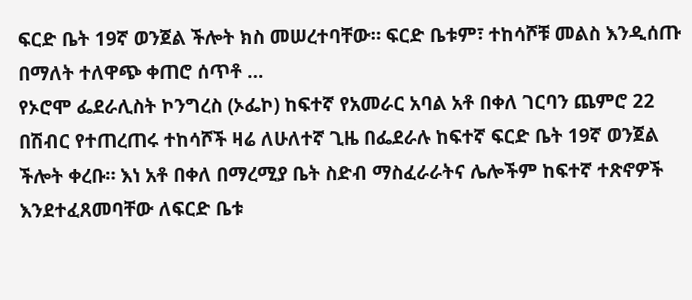ፍርድ ቤት 19ኛ ወንጀል ችሎት ክስ መሠረተባቸው። ፍርድ ቤቱም፣ ተከሳሾቹ መልስ እንዲሰጡ በማለት ተለዋጭ ቀጠሮ ሰጥቶ …
የኦሮሞ ፌደራሊስት ኮንግረስ (ኦፌኮ) ከፍተኛ የአመራር አባል አቶ በቀለ ገርባን ጨምሮ 22 በሽብር የተጠረጠሩ ተከሳሾች ዛሬ ለሁለተኛ ጊዜ በፌደራሉ ከፍተኛ ፍርድ ቤት 19ኛ ወንጀል ችሎት ቀረቡ። እነ አቶ በቀለ በማረሚያ ቤት ስድብ ማስፈራራትና ሌሎችም ከፍተኛ ተጽኖዎች እንደተፈጸመባቸው ለፍርድ ቤቱ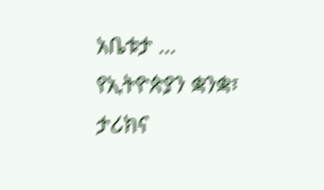አቤቱታ …
የኢትዮጵያን ቋንቋ፣ ታሪክና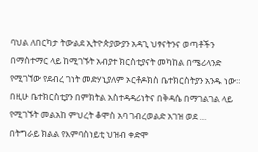ባህል ለበርካታ ትውልደ ኢትዮጵያውያን አዳጊ ህፃናትንና ወጣቶችን በማስተማር ላይ ከሚገኙት አብያተ ክርስቲያናት መካከል በሜሪላንድ የሚገኘው የደብረ ገነት መድሃኒያለም ኦርቶዶክስ ቤተክርስትያን አንዱ ነው። በዚሁ ቤተክርስቲያን በምክትል አስተዳዳሪነትና በቅዳሴ በማገልገል ላይ የሚገኙት መልአከ ምህረት ቆሞስ አባ ገብረወልድ አገዝ ወደ …
በትግራይ ክልል የእምባስነይቲ ህዝብ ቀድሞ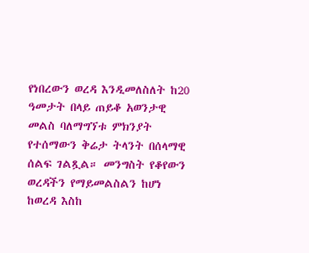የነበረውን ወረዳ እንዲመለስለት ከ20 ዓመታት በላይ ጠይቆ አወንታዊ መልስ ባለማግኘቱ ምክንያት የተሰማውን ቅሬታ ትላንት በሰላማዊ ሰልፍ ገልጿል። መንግስት የቆየውን ወረዳችን የማይመልስልን ከሆነ ከወረዳ እስከ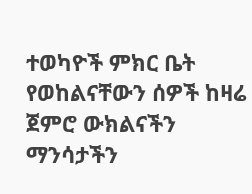ተወካዮች ምክር ቤት የወከልናቸውን ሰዎች ከዛሬ ጀምሮ ውክልናችን ማንሳታችን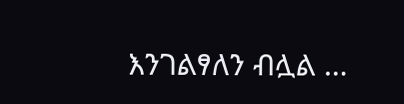እንገልፃለን ብሏል …